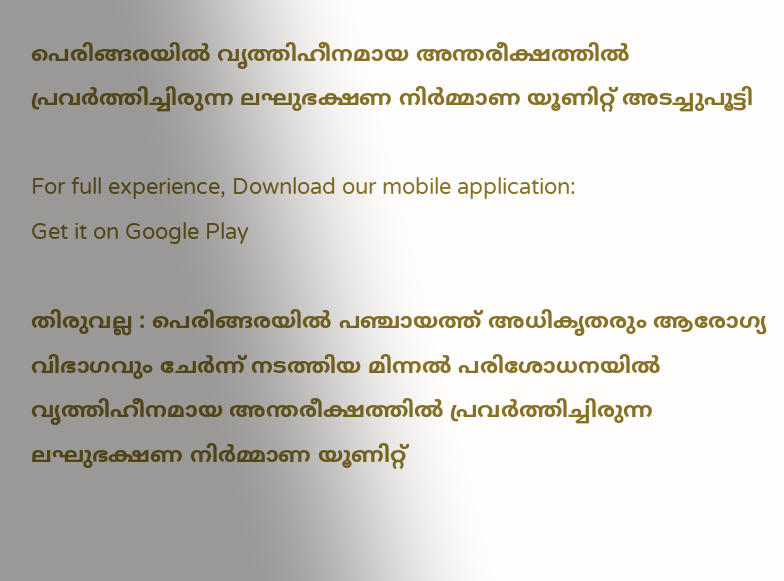പെരിങ്ങരയില്‍ വൃത്തിഹീനമായ അന്തരീക്ഷത്തില്‍ പ്രവര്‍ത്തിച്ചിരുന്ന ലഘുഭക്ഷണ നിര്‍മ്മാണ യൂണിറ്റ് അടച്ചുപൂട്ടി

For full experience, Download our mobile application:
Get it on Google Play

തിരുവല്ല : പെരിങ്ങരയില്‍ പഞ്ചായത്ത് അധികൃതരും ആരോഗ്യ വിഭാഗവും ചേര്‍ന്ന് നടത്തിയ മിന്നല്‍ പരിശോധനയില്‍ വൃത്തിഹീനമായ അന്തരീക്ഷത്തില്‍ പ്രവര്‍ത്തിച്ചിരുന്ന ലഘുഭക്ഷണ നിര്‍മ്മാണ യൂണിറ്റ്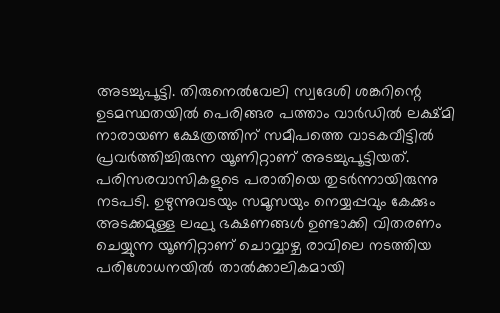അടച്ചുപൂട്ടി. തിരുനെല്‍വേലി സ്വദേശി ശങ്കറിന്റെ ഉടമസ്ഥതയില്‍ പെരിങ്ങര പത്താം വാര്‍ഡില്‍ ലക്ഷ്മി നാരായണ ക്ഷേത്രത്തിന് സമീപത്തെ വാടകവീട്ടില്‍ പ്രവര്‍ത്തിച്ചിരുന്ന യൂണിറ്റാണ് അടച്ചുപൂട്ടിയത്. പരിസരവാസികളുടെ പരാതിയെ തുടര്‍ന്നായിരുന്നു നടപടി. ഉഴുന്നുവടയും സമൂസയും നെയ്യപ്പവും കേക്കും അടക്കമുള്ള ലഘു ഭക്ഷണങ്ങള്‍ ഉണ്ടാക്കി വിതരണം ചെയ്യുന്ന യൂണിറ്റാണ് ചൊവ്വാഴ്ച രാവിലെ നടത്തിയ പരിശോധനയില്‍ താല്‍ക്കാലികമായി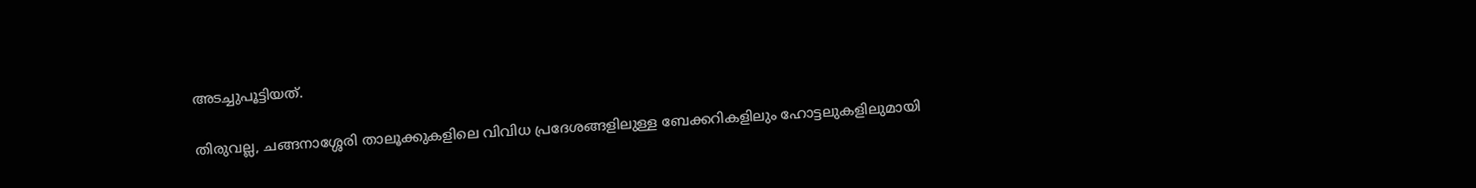അടച്ചുപൂട്ടിയത്.

തിരുവല്ല, ചങ്ങനാശ്ശേരി താലൂക്കുകളിലെ വിവിധ പ്രദേശങ്ങളിലുള്ള ബേക്കറികളിലും ഹോട്ടലുകളിലുമായി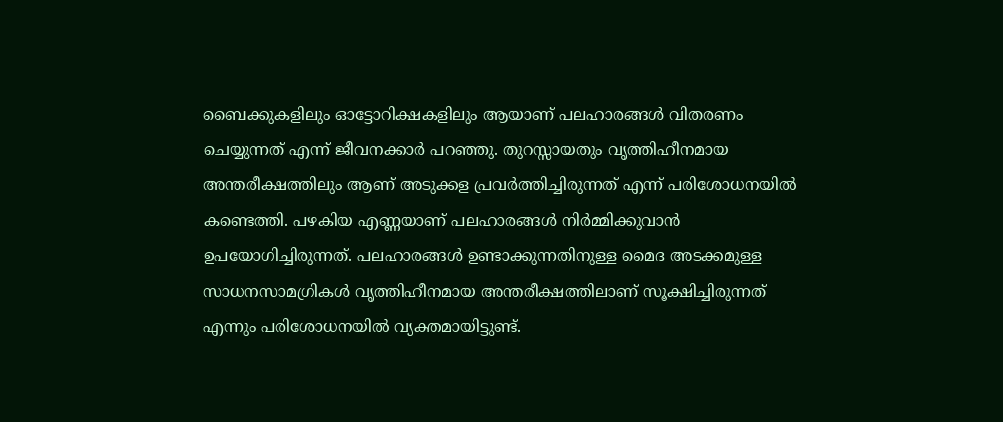ബൈക്കുകളിലും ഓട്ടോറിക്ഷകളിലും ആയാണ് പലഹാരങ്ങള്‍ വിതരണം ചെയ്യുന്നത് എന്ന് ജീവനക്കാര്‍ പറഞ്ഞു. തുറസ്സായതും വൃത്തിഹീനമായ അന്തരീക്ഷത്തിലും ആണ് അടുക്കള പ്രവര്‍ത്തിച്ചിരുന്നത് എന്ന് പരിശോധനയില്‍ കണ്ടെത്തി. പഴകിയ എണ്ണയാണ് പലഹാരങ്ങള്‍ നിര്‍മ്മിക്കുവാന്‍ ഉപയോഗിച്ചിരുന്നത്. പലഹാരങ്ങള്‍ ഉണ്ടാക്കുന്നതിനുള്ള മൈദ അടക്കമുള്ള സാധനസാമഗ്രികള്‍ വൃത്തിഹീനമായ അന്തരീക്ഷത്തിലാണ് സൂക്ഷിച്ചിരുന്നത് എന്നും പരിശോധനയില്‍ വ്യക്തമായിട്ടുണ്ട്.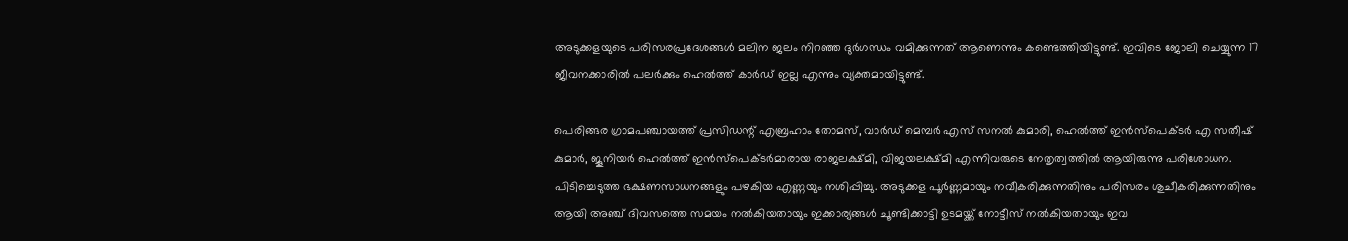അടുക്കളയുടെ പരിസരപ്രദേശങ്ങള്‍ മലിന ജലം നിറഞ്ഞ ദുര്‍ഗന്ധം വമിക്കുന്നത് ആണെന്നും കണ്ടെത്തിയിട്ടുണ്ട്. ഇവിടെ ജോലി ചെയ്യുന്ന 17 ജീവനക്കാരില്‍ പലര്‍ക്കും ഹെല്‍ത്ത് കാര്‍ഡ് ഇല്ല എന്നും വ്യക്തമായിട്ടുണ്ട്.

പെരിങ്ങര ഗ്രാമപഞ്ചായത്ത് പ്രസിഡന്റ് എബ്രഹാം തോമസ്, വാര്‍ഡ് മെമ്പര്‍ എസ് സനല്‍ കുമാരി, ഹെല്‍ത്ത് ഇന്‍സ്‌പെക്ടര്‍ എ സതീഷ് കുമാര്‍, ജൂനിയര്‍ ഹെല്‍ത്ത് ഇന്‍സ്‌പെക്ടര്‍മാരായ രാജലക്ഷ്മി, വിജയലക്ഷ്മി എന്നിവരുടെ നേതൃത്വത്തില്‍ ആയിരുന്നു പരിശോധന. പിടിച്ചെടുത്ത ഭക്ഷണസാധനങ്ങളും പഴകിയ എണ്ണയും നശിപ്പിച്ചു. അടുക്കള പൂര്‍ണ്ണമായും നവീകരിക്കുന്നതിനും പരിസരം ശുചീകരിക്കുന്നതിനും ആയി അഞ്ച് ദിവസത്തെ സമയം നല്‍കിയതായും ഇക്കാര്യങ്ങള്‍ ചൂണ്ടിക്കാട്ടി ഉടമയ്ക്ക് നോട്ടീസ് നല്‍കിയതായും ഇവ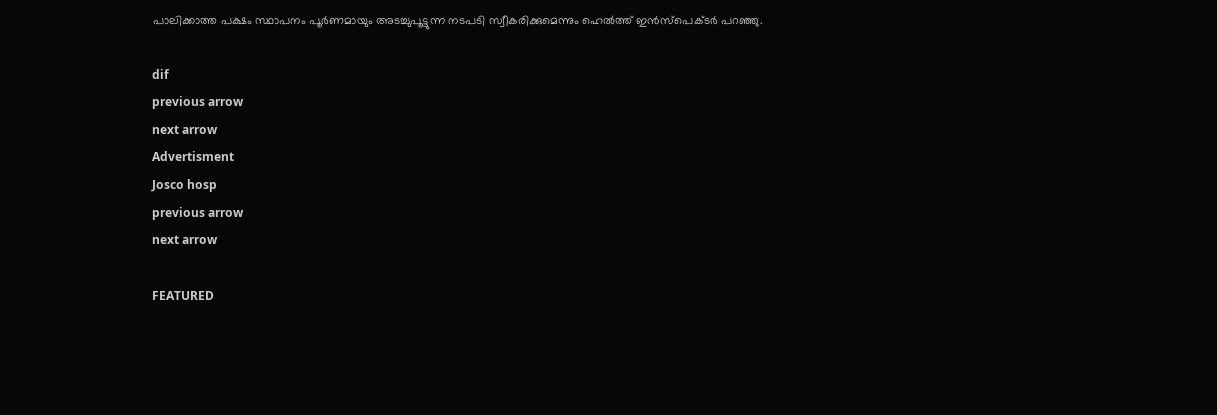പാലിക്കാത്ത പക്ഷം സ്ഥാപനം പൂര്‍ണമായും അടച്ചുപൂട്ടുന്ന നടപടി സ്വീകരിക്കുമെന്നും ഹെല്‍ത്ത് ഇന്‍സ്‌പെക്ടര്‍ പറഞ്ഞു.

dif
previous arrow
next arrow
Advertisment
Josco hosp
previous arrow
next arrow

FEATURED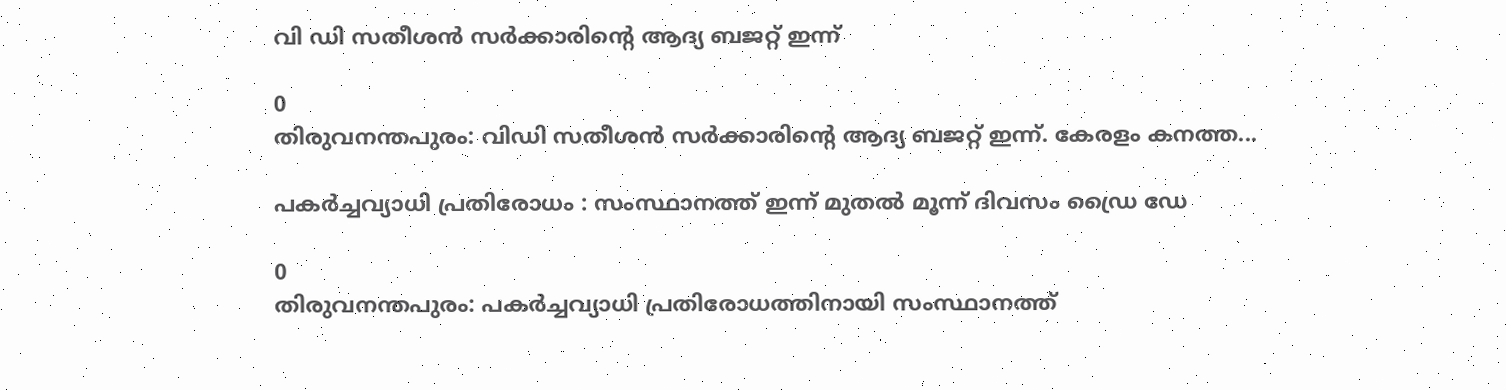വി ഡി സതീശൻ സർക്കാരിന്റെ ആദ്യ ബജറ്റ് ഇന്ന്

0
തിരുവനന്തപുരം: വിഡി സതീശൻ സർക്കാരിന്‍റെ ആദ്യ ബജറ്റ് ഇന്ന്. കേരളം കനത്ത...

പകർച്ചവ്യാധി പ്രതിരോധം : സംസ്ഥാനത്ത് ഇന്ന് മുതൽ മൂന്ന് ദിവസം ഡ്രൈ ഡേ

0
തിരുവനന്തപുരം: പകർച്ചവ്യാധി പ്രതിരോധത്തിനായി സംസ്ഥാനത്ത്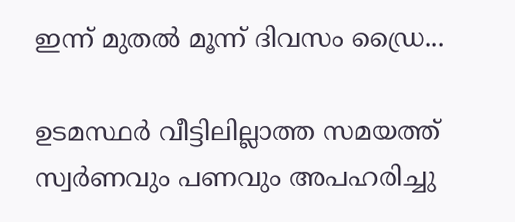ഇന്ന് മുതൽ മൂന്ന് ദിവസം ഡ്രൈ...

ഉടമസ്ഥർ വീട്ടിലില്ലാത്ത സമയത്ത് സ്വർണവും പണവും അപഹരിച്ചു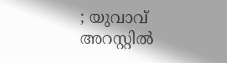; യുവാവ് അറസ്റ്റിൽ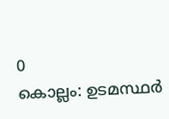0
കൊല്ലം: ഉടമസ്ഥർ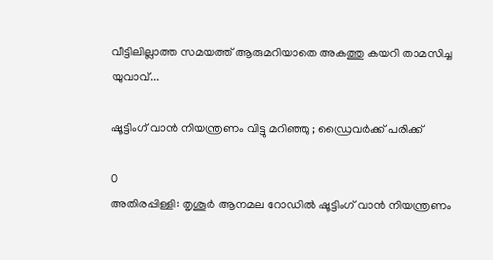വീട്ടിലില്ലാത്ത സമയത്ത് ആരുമറിയാതെ അകത്തു കയറി താമസിച്ച യുവാവ്...

ഷൂട്ടിംഗ് വാന്‍ നിയന്ത്രണം വിട്ടു മറിഞ്ഞു ; ഡ്രൈവര്‍ക്ക് പരിക്ക്

0
അതിരപ്പിള്ളി: തൃശൂര്‍ ആനമല റോഡില്‍ ഷൂട്ടിംഗ് വാന്‍ നിയന്ത്രണം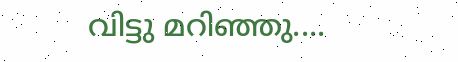വിട്ടു മറിഞ്ഞു....